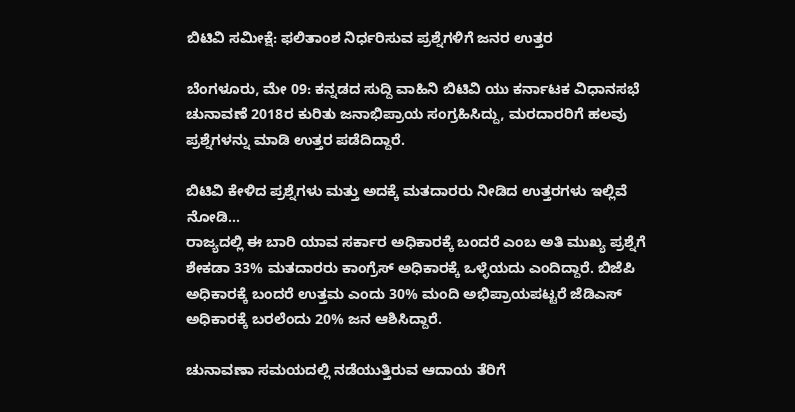ಬಿಟಿವಿ ಸಮೀಕ್ಷೆ: ಫಲಿತಾಂಶ ನಿರ್ಧರಿಸುವ ಪ್ರಶ್ನೆಗಳಿಗೆ ಜನರ ಉತ್ತರ

ಬೆಂಗಳೂರು, ಮೇ 09: ಕನ್ನಡದ ಸುದ್ದಿ ವಾಹಿನಿ ಬಿಟಿವಿ ಯು ಕರ್ನಾಟಕ ವಿಧಾನಸಭೆ ಚುನಾವಣೆ 2018ರ ಕುರಿತು ಜನಾಭಿಪ್ರಾಯ ಸಂಗ್ರಹಿಸಿದ್ದು, ಮರದಾರರಿಗೆ ಹಲವು ಪ್ರಶ್ನೆಗಳನ್ನು ಮಾಡಿ ಉತ್ತರ ಪಡೆದಿದ್ದಾರೆ.

ಬಿಟಿವಿ ಕೇಳಿದ ಪ್ರಶ್ನೆಗಳು ಮತ್ತು ಅದಕ್ಕೆ ಮತದಾರರು ನೀಡಿದ ಉತ್ತರಗಳು ಇಲ್ಲಿವೆ ನೋಡಿ...
ರಾಜ್ಯದಲ್ಲಿ ಈ ಬಾರಿ ಯಾವ ಸರ್ಕಾರ ಅಧಿಕಾರಕ್ಕೆ ಬಂದರೆ ಎಂಬ ಅತಿ ಮುಖ್ಯ ಪ್ರಶ್ನೆಗೆ ಶೇಕಡಾ 33% ಮತದಾರರು ಕಾಂಗ್ರೆಸ್‌ ಅಧಿಕಾರಕ್ಕೆ ಒಳ್ಳೆಯದು ಎಂದಿದ್ದಾರೆ. ಬಿಜೆಪಿ ಅಧಿಕಾರಕ್ಕೆ ಬಂದರೆ ಉತ್ತಮ ಎಂದು 30% ಮಂದಿ ಅಭಿಪ್ರಾಯಪಟ್ಟರೆ ಜೆಡಿಎಸ್‌ ಅಧಿಕಾರಕ್ಕೆ ಬರಲೆಂದು 20% ಜನ ಆಶಿಸಿದ್ದಾರೆ.

ಚುನಾವಣಾ ಸಮಯದಲ್ಲಿ ನಡೆಯುತ್ತಿರುವ ಆದಾಯ ತೆರಿಗೆ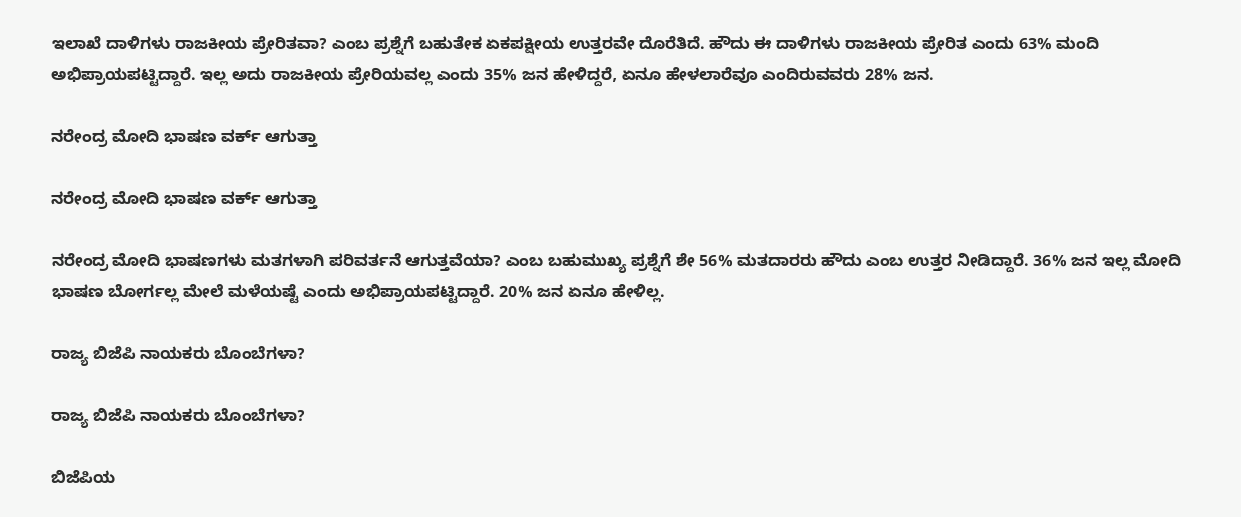ಇಲಾಖೆ ದಾಳಿಗಳು ರಾಜಕೀಯ ಪ್ರೇರಿತವಾ? ಎಂಬ ಪ್ರಶ್ನೆಗೆ ಬಹುತೇಕ ಏಕಪಕ್ಷೀಯ ಉತ್ತರವೇ ದೊರೆತಿದೆ. ಹೌದು ಈ ದಾಳಿಗಳು ರಾಜಕೀಯ ಪ್ರೇರಿತ ಎಂದು 63% ಮಂದಿ ಅಭಿಪ್ರಾಯಪಟ್ಟಿದ್ದಾರೆ. ಇಲ್ಲ ಅದು ರಾಜಕೀಯ ಪ್ರೇರಿಯವಲ್ಲ ಎಂದು 35% ಜನ ಹೇಳಿದ್ದರೆ, ಏನೂ ಹೇಳಲಾರೆವೂ ಎಂದಿರುವವರು 28% ಜನ.

ನರೇಂದ್ರ ಮೋದಿ ಭಾಷಣ ವರ್ಕ್‌ ಆಗುತ್ತಾ

ನರೇಂದ್ರ ಮೋದಿ ಭಾಷಣ ವರ್ಕ್‌ ಆಗುತ್ತಾ

ನರೇಂದ್ರ ಮೋದಿ ಭಾಷಣಗಳು ಮತಗಳಾಗಿ ಪರಿವರ್ತನೆ ಆಗುತ್ತವೆಯಾ? ಎಂಬ ಬಹುಮುಖ್ಯ ಪ್ರಶ್ನೆಗೆ ಶೇ 56% ಮತದಾರರು ಹೌದು ಎಂಬ ಉತ್ತರ ನೀಡಿದ್ದಾರೆ. 36% ಜನ ಇಲ್ಲ ಮೋದಿ ಭಾಷಣ ಬೋರ್ಗಲ್ಲ ಮೇಲೆ ಮಳೆಯಷ್ಟೆ ಎಂದು ಅಭಿಪ್ರಾಯಪಟ್ಟಿದ್ದಾರೆ. 20% ಜನ ಏನೂ ಹೇಳಿಲ್ಲ.

ರಾಜ್ಯ ಬಿಜೆಪಿ ನಾಯಕರು ಬೊಂಬೆಗಳಾ?

ರಾಜ್ಯ ಬಿಜೆಪಿ ನಾಯಕರು ಬೊಂಬೆಗಳಾ?

ಬಿಜೆಪಿಯ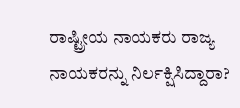ರಾಷ್ಟ್ರೀಯ ನಾಯಕರು ರಾಜ್ಯ ನಾಯಕರನ್ನು ನಿರ್ಲಕ್ಷಿಸಿದ್ದಾರಾ?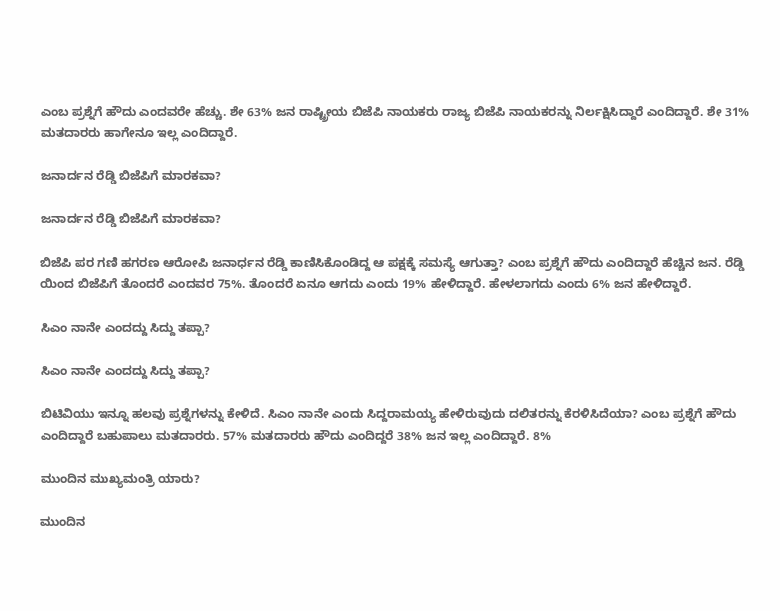ಎಂಬ ಪ್ರಶ್ನೆಗೆ ಹೌದು ಎಂದವರೇ ಹೆಚ್ಚು. ಶೇ 63% ಜನ ರಾಷ್ಟ್ರೀಯ ಬಿಜೆಪಿ ನಾಯಕರು ರಾಜ್ಯ ಬಿಜೆಪಿ ನಾಯಕರನ್ನು ನಿರ್ಲಕ್ಷಿಸಿದ್ದಾರೆ ಎಂದಿದ್ದಾರೆ. ಶೇ 31% ಮತದಾರರು ಹಾಗೇನೂ ಇಲ್ಲ ಎಂದಿದ್ದಾರೆ.

ಜನಾರ್ದನ ರೆಡ್ಡಿ ಬಿಜೆಪಿಗೆ ಮಾರಕವಾ?

ಜನಾರ್ದನ ರೆಡ್ಡಿ ಬಿಜೆಪಿಗೆ ಮಾರಕವಾ?

ಬಿಜೆಪಿ ಪರ ಗಣಿ ಹಗರಣ ಆರೋಪಿ ಜನಾರ್ಧನ ರೆಡ್ಡಿ ಕಾಣಿಸಿಕೊಂಡಿದ್ದ ಆ ಪಕ್ಷಕ್ಕೆ ಸಮಸ್ಯೆ ಆಗುತ್ತಾ? ಎಂಬ ಪ್ರಶ್ನೆಗೆ ಹೌದು ಎಂದಿದ್ದಾರೆ ಹೆಚ್ಚಿನ ಜನ. ರೆಡ್ಡಿ ಯಿಂದ ಬಿಜೆಪಿಗೆ ತೊಂದರೆ ಎಂದವರ 75%. ತೊಂದರೆ ಏನೂ ಆಗದು ಎಂದು 19% ಹೇಳಿದ್ದಾರೆ. ಹೇಳಲಾಗದು ಎಂದು 6% ಜನ ಹೇಳಿದ್ದಾರೆ.

ಸಿಎಂ ನಾನೇ ಎಂದದ್ದು ಸಿದ್ದು ತಪ್ಪಾ?

ಸಿಎಂ ನಾನೇ ಎಂದದ್ದು ಸಿದ್ದು ತಪ್ಪಾ?

ಬಿಟಿವಿಯು ಇನ್ನೂ ಹಲವು ಪ್ರಶ್ನೆಗಳನ್ನು ಕೇಳಿದೆ. ಸಿಎಂ ನಾನೇ ಎಂದು ಸಿದ್ದರಾಮಯ್ಯ ಹೇಳಿರುವುದು ದಲಿತರನ್ನು ಕೆರಳಿಸಿದೆಯಾ? ಎಂಬ ಪ್ರಶ್ನೆಗೆ ಹೌದು ಎಂದಿದ್ದಾರೆ ಬಹುಪಾಲು ಮತದಾರರು. 57% ಮತದಾರರು ಹೌದು ಎಂದಿದ್ದರೆ 38% ಜನ ಇಲ್ಲ ಎಂದಿದ್ದಾರೆ. 8%

ಮುಂದಿನ ಮುಖ್ಯಮಂತ್ರಿ ಯಾರು?

ಮುಂದಿನ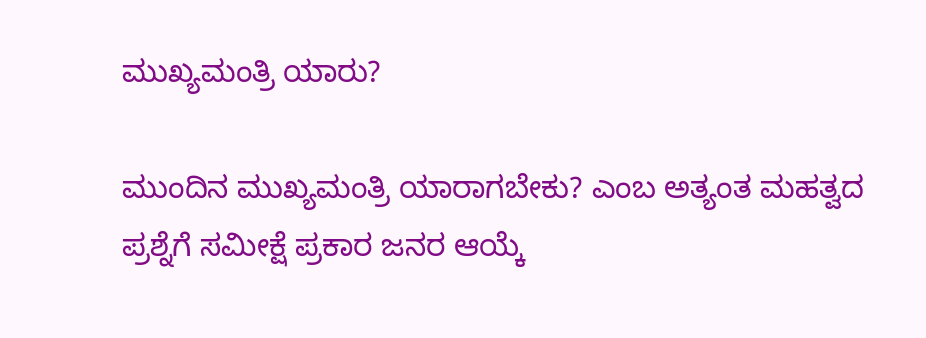ಮುಖ್ಯಮಂತ್ರಿ ಯಾರು?

ಮುಂದಿನ ಮುಖ್ಯಮಂತ್ರಿ ಯಾರಾಗಬೇಕು? ಎಂಬ ಅತ್ಯಂತ ಮಹತ್ವದ ಪ್ರಶ್ನೆಗೆ ಸಮೀಕ್ಷೆ ಪ್ರಕಾರ ಜನರ ಆಯ್ಕೆ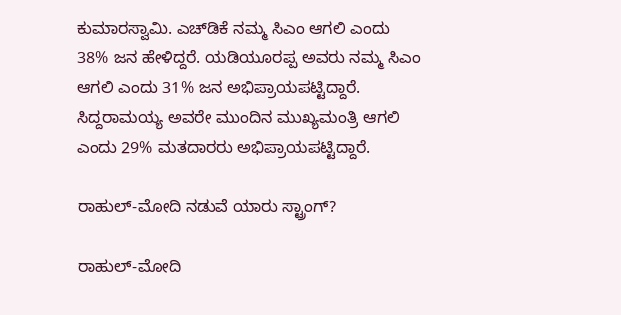ಕುಮಾರಸ್ವಾಮಿ. ಎಚ್‌ಡಿಕೆ ನಮ್ಮ ಸಿಎಂ ಆಗಲಿ ಎಂದು 38% ಜನ ಹೇಳಿದ್ದರೆ. ಯಡಿಯೂರಪ್ಪ ಅವರು ನಮ್ಮ ಸಿಎಂ ಆಗಲಿ ಎಂದು 31% ಜನ ಅಭಿಪ್ರಾಯಪಟ್ಟಿದ್ದಾರೆ. ಸಿದ್ದರಾಮಯ್ಯ ಅವರೇ ಮುಂದಿನ ಮುಖ್ಯಮಂತ್ರಿ ಆಗಲಿ ಎಂದು 29% ಮತದಾರರು ಅಭಿಪ್ರಾಯಪಟ್ಟಿದ್ದಾರೆ.

ರಾಹುಲ್-ಮೋದಿ ನಡುವೆ ಯಾರು ಸ್ಟ್ರಾಂಗ್?

ರಾಹುಲ್-ಮೋದಿ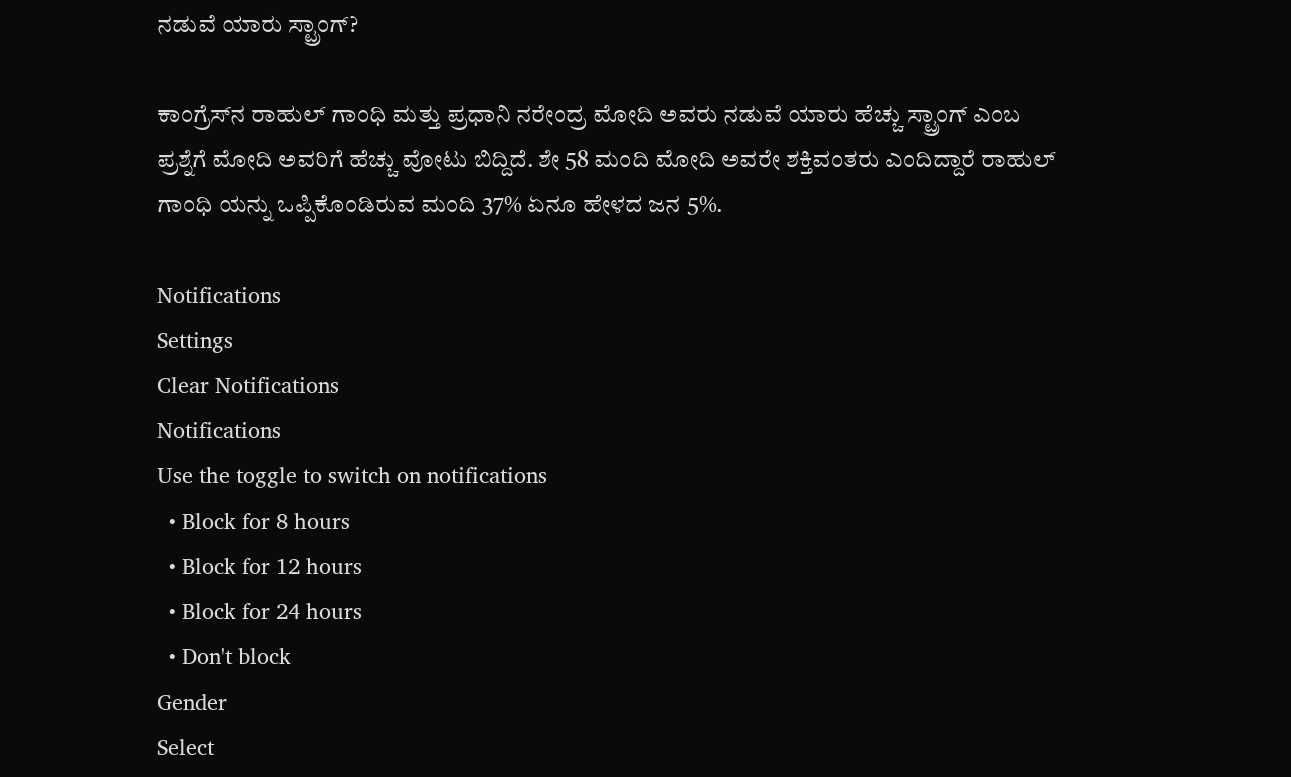ನಡುವೆ ಯಾರು ಸ್ಟ್ರಾಂಗ್?

ಕಾಂಗ್ರೆಸ್‌ನ ರಾಹುಲ್ ಗಾಂಧಿ ಮತ್ತು ಪ್ರಧಾನಿ ನರೇಂದ್ರ ಮೋದಿ ಅವರು ನಡುವೆ ಯಾರು ಹೆಚ್ಚು ಸ್ಟ್ರಾಂಗ್ ಎಂಬ ಪ್ರಶ್ನೆಗೆ ಮೋದಿ ಅವರಿಗೆ ಹೆಚ್ಚು ವೋಟು ಬಿದ್ದಿದೆ. ಶೇ 58 ಮಂದಿ ಮೋದಿ ಅವರೇ ಶಕ್ತಿವಂತರು ಎಂದಿದ್ದಾರೆ ರಾಹುಲ್ ಗಾಂಧಿ ಯನ್ನು ಒಪ್ಪಿಕೊಂಡಿರುವ ಮಂದಿ 37% ಏನೂ ಹೇಳದ ಜನ 5%.

Notifications
Settings
Clear Notifications
Notifications
Use the toggle to switch on notifications
  • Block for 8 hours
  • Block for 12 hours
  • Block for 24 hours
  • Don't block
Gender
Select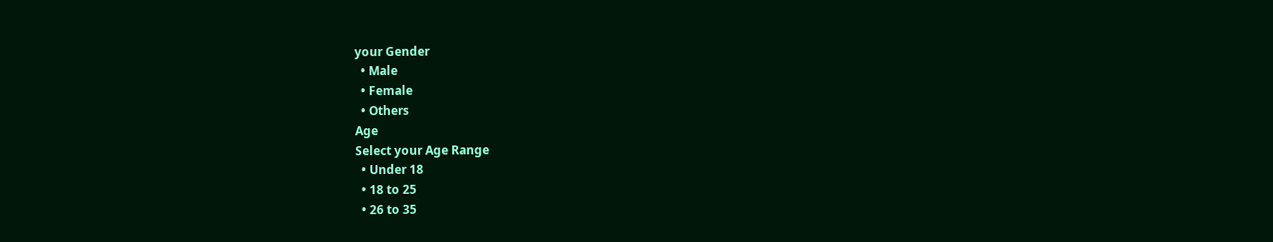your Gender
  • Male
  • Female
  • Others
Age
Select your Age Range
  • Under 18
  • 18 to 25
  • 26 to 35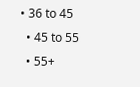• 36 to 45
  • 45 to 55
  • 55+